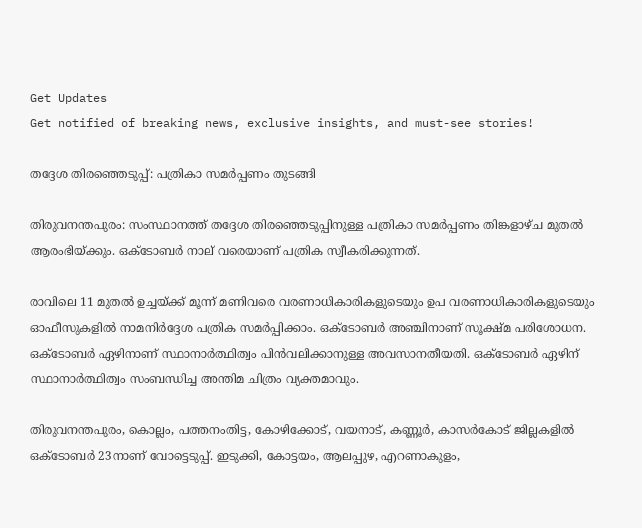Get Updates
Get notified of breaking news, exclusive insights, and must-see stories!

തദ്ദേശ തിരഞ്ഞെടുപ്പ്: പത്രികാ സമര്‍പ്പണം തുടങ്ങി

തിരുവനന്തപുരം: സംസ്ഥാനത്ത് തദ്ദേശ തിരഞ്ഞെടുപ്പിനുള്ള പത്രികാ സമര്‍പ്പണം തിങ്കളാഴ്ച മുതല്‍ ആരംഭിയ്ക്കും. ഒക്ടോബര്‍ നാല് വരെയാണ് പത്രിക സ്വീകരിക്കുന്നത്.

രാവിലെ 11 മുതല്‍ ഉച്ചയ്ക്ക് മൂന്ന് മണിവരെ വരണാധികാരികളുടെയും ഉപ വരണാധികാരികളുടെയും ഓഫീസുകളില്‍ നാമനിര്‍ദ്ദേശ പത്രിക സമര്‍പ്പിക്കാം. ഒക്ടോബര്‍ അഞ്ചിനാണ് സൂക്ഷ്മ പരിശോധന. ഒക്ടോബര്‍ ഏഴിനാണ് സ്ഥാനാര്‍ത്ഥിത്വം പിന്‍വലിക്കാനുള്ള അവസാനതീയതി. ഒക്ടോബര്‍ ഏഴിന് സ്ഥാനാര്‍ത്ഥിത്വം സംബന്ധിച്ച അന്തിമ ചിത്രം വ്യക്തമാവും.

തിരുവനന്തപുരം, കൊല്ലം, പത്തനംതിട്ട, കോഴിക്കോട്, വയനാട്, കണ്ണൂര്‍, കാസര്‍കോട് ജില്ലകളില്‍ ഒക്ടോബര്‍ 23നാണ് വോട്ടെടുപ്പ്. ഇടുക്കി, കോട്ടയം, ആലപ്പുഴ, എറണാകുളം,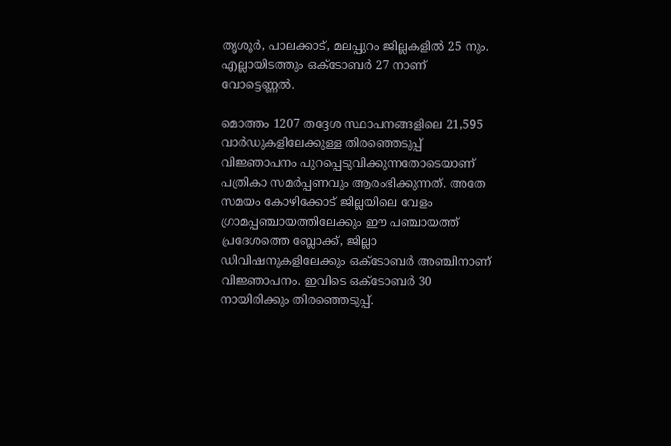തൃശൂര്‍, പാലക്കാട്, മലപ്പുറം ജില്ലകളില്‍ 25 നും. എല്ലായിടത്തും ഒക്ടോബര്‍ 27 നാണ് വോട്ടെണ്ണല്‍.

മൊത്തം 1207 തദ്ദേശ സ്ഥാപനങ്ങളിലെ 21,595 വാര്‍ഡുകളിലേക്കുള്ള തിരഞ്ഞെടുപ്പ് വിജ്ഞാപനം പുറപ്പെടുവിക്കുന്നതോടെയാണ് പത്രികാ സമര്‍പ്പണവും ആരംഭിക്കുന്നത്. അതേ സമയം കോഴിക്കോട് ജില്ലയിലെ വേളം ഗ്രാമപ്പഞ്ചായത്തിലേക്കും ഈ പഞ്ചായത്ത് പ്രദേശത്തെ ബ്ലോക്ക്, ജില്ലാ ഡിവിഷനുകളിലേക്കും ഒക്ടോബര്‍ അഞ്ചിനാണ് വിജ്ഞാപനം. ഇവിടെ ഒക്ടോബര്‍ 30 നായിരിക്കും തിരഞ്ഞെടുപ്പ്.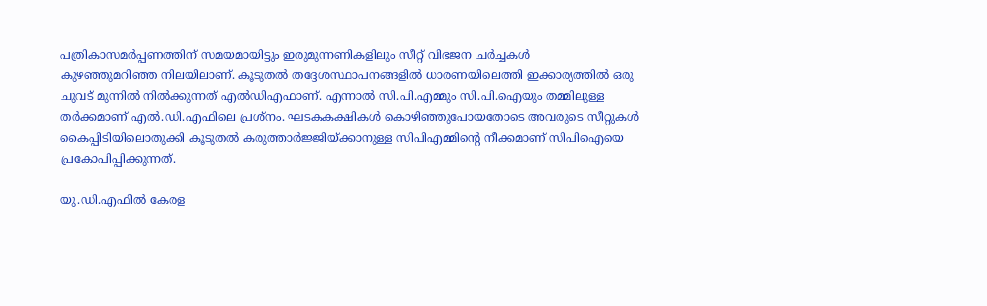പത്രികാസമര്‍പ്പണത്തിന് സമയമായിട്ടും ഇരുമുന്നണികളിലും സീറ്റ് വിഭജന ചര്‍ച്ചകള്‍
കുഴഞ്ഞുമറിഞ്ഞ നിലയിലാണ്. കൂടുതല്‍ തദ്ദേശസ്ഥാപനങ്ങളില്‍ ധാരണയിലെത്തി ഇക്കാര്യത്തില്‍ ഒരു ചുവട് മുന്നില്‍ നില്‍ക്കുന്നത് എല്‍ഡിഎഫാണ്. എന്നാല്‍ സി.പി.എമ്മും സി.പി.ഐയും തമ്മിലുള്ള തര്‍ക്കമാണ് എല്‍.ഡി.എഫിലെ പ്രശ്‌നം. ഘടകകക്ഷികള്‍ കൊഴിഞ്ഞുപോയതോടെ അവരുടെ സീറ്റുകള്‍ കൈപ്പിടിയിലൊതുക്കി കൂടുതല്‍ കരുത്താര്‍ജ്ജിയ്ക്കാനുള്ള സിപിഎമ്മിന്റെ നീക്കമാണ് സിപിഐയെ പ്രകോപിപ്പിക്കുന്നത്.

യു.ഡി.എഫില്‍ കേരള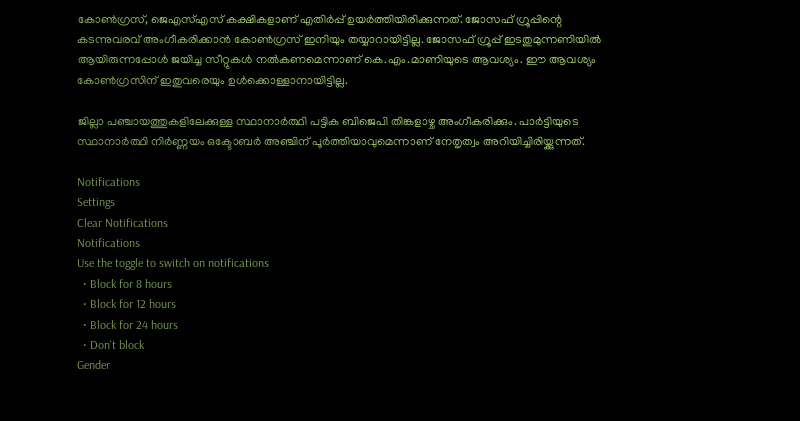കോണ്‍ഗ്രസ്, ജെഎസ്എസ് കക്ഷികളാണ് എതിര്‍പ്പ് ഉയര്‍ത്തിയിരിക്കുന്നത്. ജോസഫ് ഗ്രൂപ്പിന്റെ കടന്നുവരവ് അംഗീകരിക്കാന്‍ കോണ്‍ഗ്രസ് ഇനിയും തയ്യാറായിട്ടില്ല. ജോസഫ് ഗ്രൂപ്പ് ഇടതുമുന്നണിയില്‍ ആയിരുന്നപ്പോള്‍ ജയിച്ച സീറ്റുകള്‍ നല്‍കണമെന്നാണ് കെ.എം.മാണിയുടെ ആവശ്യം. ഈ ആവശ്യം കോണ്‍ഗ്രസിന് ഇതുവരെയും ഉള്‍ക്കൊള്ളാനായിട്ടില്ല.

ജില്ലാ പഞ്ചായത്തുകളിലേക്കുള്ള സ്ഥാനാര്‍ത്ഥി പട്ടിക ബിജെപി തിങ്കളാഴ്ച അംഗീകരിക്കും. പാര്‍ട്ടിയുടെ സ്ഥാനാര്‍ത്ഥി നിര്‍ണ്ണയം ഒക്ടോബര്‍ അഞ്ചിന് പൂര്‍ത്തിയാവുമെന്നാണ് നേതൃത്വം അറിയിച്ചിരിയ്ക്കുന്നത്.

Notifications
Settings
Clear Notifications
Notifications
Use the toggle to switch on notifications
  • Block for 8 hours
  • Block for 12 hours
  • Block for 24 hours
  • Don't block
Gender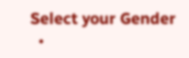Select your Gender
  •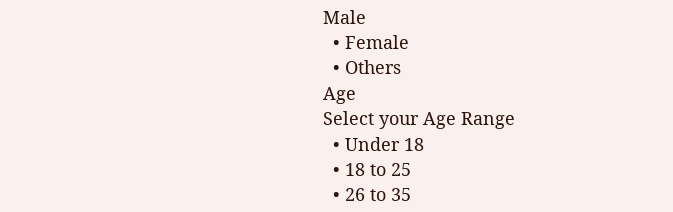Male
  • Female
  • Others
Age
Select your Age Range
  • Under 18
  • 18 to 25
  • 26 to 35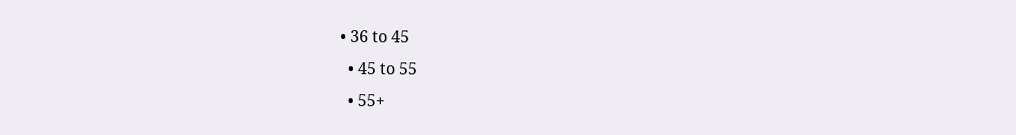• 36 to 45
  • 45 to 55
  • 55+